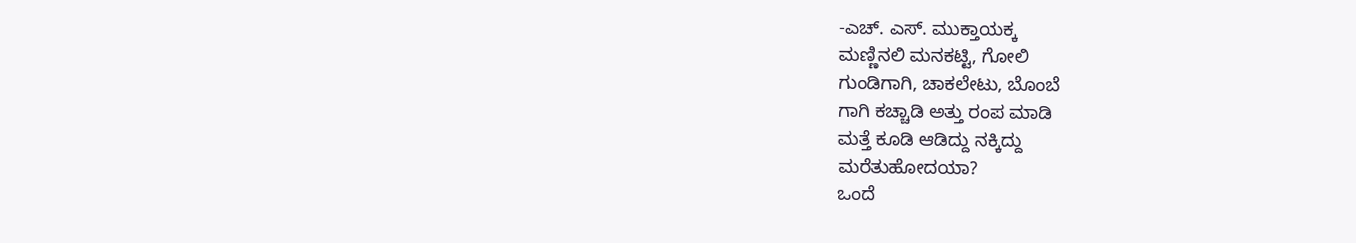-ಎಚ್. ಎಸ್. ಮುಕ್ತಾಯಕ್ಕ
ಮಣ್ಣಿನಲಿ ಮನಕಟ್ಟಿ, ಗೋಲಿ
ಗುಂಡಿಗಾಗಿ, ಚಾಕಲೇಟು, ಬೊಂಬೆ
ಗಾಗಿ ಕಚ್ಚಾಡಿ ಅತ್ತು ರಂಪ ಮಾಡಿ
ಮತ್ತೆ ಕೂಡಿ ಆಡಿದ್ದು ನಕ್ಕಿದ್ದು
ಮರೆತುಹೋದಯಾ?
ಒಂದೆ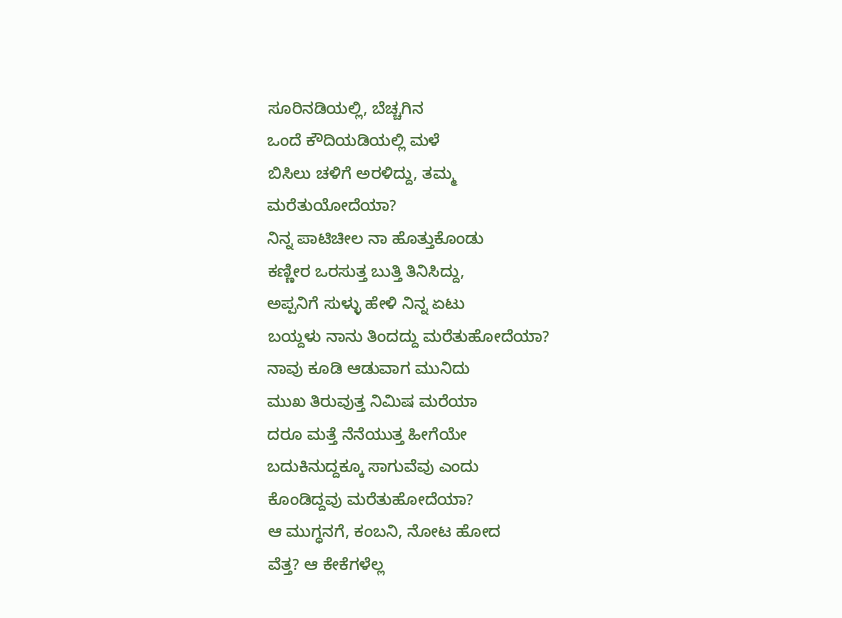ಸೂರಿನಡಿಯಲ್ಲಿ, ಬೆಚ್ಚಗಿನ
ಒಂದೆ ಕೌದಿಯಡಿಯಲ್ಲಿ ಮಳೆ
ಬಿಸಿಲು ಚಳಿಗೆ ಅರಳಿದ್ದು, ತಮ್ಮ
ಮರೆತುಯೋದೆಯಾ?
ನಿನ್ನ ಪಾಟಿಚೀಲ ನಾ ಹೊತ್ತುಕೊಂಡು
ಕಣ್ಣೀರ ಒರಸುತ್ತ ಬುತ್ತಿ ತಿನಿಸಿದ್ದು,
ಅಪ್ಪನಿಗೆ ಸುಳ್ಳು ಹೇಳಿ ನಿನ್ನ ಏಟು
ಬಯ್ದಳು ನಾನು ತಿಂದದ್ದು ಮರೆತುಹೋದೆಯಾ?
ನಾವು ಕೂಡಿ ಆಡುವಾಗ ಮುನಿದು
ಮುಖ ತಿರುವುತ್ತ ನಿಮಿಷ ಮರೆಯಾ
ದರೂ ಮತ್ತೆ ನೆನೆಯುತ್ತ ಹೀಗೆಯೇ
ಬದುಕಿನುದ್ದಕ್ಕೂ ಸಾಗುವೆವು ಎಂದು
ಕೊಂಡಿದ್ದವು ಮರೆತುಹೋದೆಯಾ?
ಆ ಮುಗ್ಧನಗೆ, ಕಂಬನಿ, ನೋಟ ಹೋದ
ವೆತ್ತ? ಆ ಕೇಕೆಗಳೆಲ್ಲ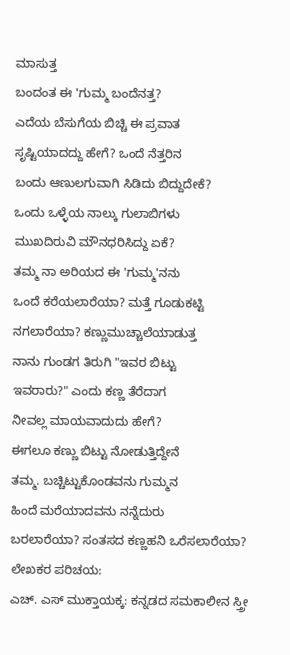ಮಾಸುತ್ತ
ಬಂದಂತ ಈ 'ಗುಮ್ಮ ಬಂದೆನತ್ತ?
ಎದೆಯ ಬೆಸುಗೆಯ ಬಿಚ್ಚಿ ಈ ಪ್ರವಾತ
ಸೃಷ್ಟಿಯಾದದ್ದು ಹೇಗೆ? ಒಂದೆ ನೆತ್ತರಿನ
ಬಂದು ಆಣುಲಗುವಾಗಿ ಸಿಡಿದು ಬಿದ್ದುದೇಕೆ?
ಒಂದು ಒಳ್ಳೆಯ ನಾಲ್ಕು ಗುಲಾಬಿಗಳು
ಮುಖದಿರುವಿ ಮೌನಧರಿಸಿದ್ದು ಏಕೆ?
ತಮ್ಮ ನಾ ಅರಿಯದ ಈ 'ಗುಮ್ಮ'ನನು
ಒಂದೆ ಕರೆಯಲಾರೆಯಾ? ಮತ್ತೆ ಗೂಡುಕಟ್ಟಿ
ನಗಲಾರೆಯಾ? ಕಣ್ಣುಮುಚ್ಚಾಲೆಯಾಡುತ್ತ
ನಾನು ಗುಂಡಗ ತಿರುಗಿ "ಇವರ ಬಿಟ್ಟು
ಇವರಾರು?" ಎಂದು ಕಣ್ಣ ತೆರೆದಾಗ
ನೀವಲ್ಲ ಮಾಯವಾದುದು ಹೇಗೆ?
ಈಗಲೂ ಕಣ್ಣು ಬಿಟ್ಟು ನೋಡುತ್ತಿದ್ದೇನೆ
ತಮ್ಮ. ಬಚ್ಚಿಟ್ಟುಕೊಂಡವನು ಗುಮ್ಮನ
ಹಿಂದೆ ಮರೆಯಾದವನು ನನ್ನೆದುರು
ಬರಲಾರೆಯಾ? ಸಂತಸದ ಕಣ್ಣಹನಿ ಒರೆಸಲಾರೆಯಾ?
ಲೇಖಕರ ಪರಿಚಯ:
ಎಚ್. ಎಸ್ ಮುಕ್ತಾಯಕ್ಕ: ಕನ್ನಡದ ಸಮಕಾಲೀನ ಸ್ತ್ರೀ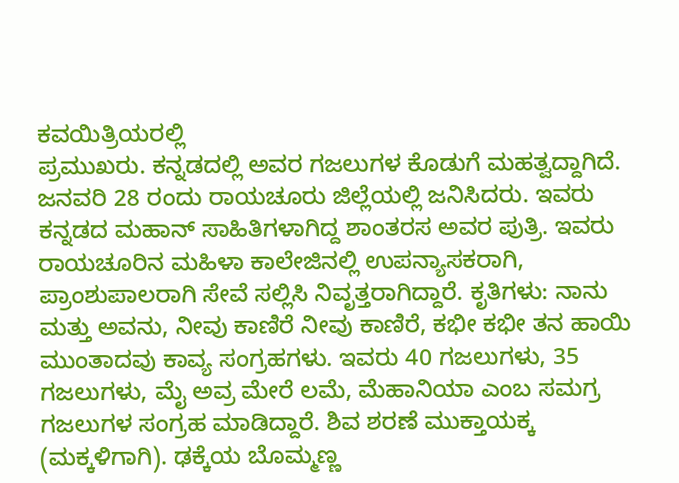ಕವಯಿತ್ರಿಯರಲ್ಲಿ
ಪ್ರಮುಖರು. ಕನ್ನಡದಲ್ಲಿ ಅವರ ಗಜಲುಗಳ ಕೊಡುಗೆ ಮಹತ್ವದ್ದಾಗಿದೆ. ಜನವರಿ 28 ರಂದು ರಾಯಚೂರು ಜಿಲ್ಲೆಯಲ್ಲಿ ಜನಿಸಿದರು. ಇವರು ಕನ್ನಡದ ಮಹಾನ್ ಸಾಹಿತಿಗಳಾಗಿದ್ದ ಶಾಂತರಸ ಅವರ ಪುತ್ರಿ. ಇವರು ರಾಯಚೂರಿನ ಮಹಿಳಾ ಕಾಲೇಜಿನಲ್ಲಿ ಉಪನ್ಯಾಸಕರಾಗಿ, ಪ್ರಾಂಶುಪಾಲರಾಗಿ ಸೇವೆ ಸಲ್ಲಿಸಿ ನಿವೃತ್ತರಾಗಿದ್ದಾರೆ. ಕೃತಿಗಳು: ನಾನು ಮತ್ತು ಅವನು, ನೀವು ಕಾಣಿರೆ ನೀವು ಕಾಣಿರೆ, ಕಭೀ ಕಭೀ ತನ ಹಾಯಿ ಮುಂತಾದವು ಕಾವ್ಯ ಸಂಗ್ರಹಗಳು. ಇವರು 40 ಗಜಲುಗಳು, 35 ಗಜಲುಗಳು, ಮೈ ಅವ್ರ ಮೇರೆ ಲಮೆ, ಮೆಹಾನಿಯಾ ಎಂಬ ಸಮಗ್ರ ಗಜಲುಗಳ ಸಂಗ್ರಹ ಮಾಡಿದ್ದಾರೆ. ಶಿವ ಶರಣೆ ಮುಕ್ತಾಯಕ್ಕ (ಮಕ್ಕಳಿಗಾಗಿ). ಢಕ್ಕೆಯ ಬೊಮ್ಮಣ್ಣ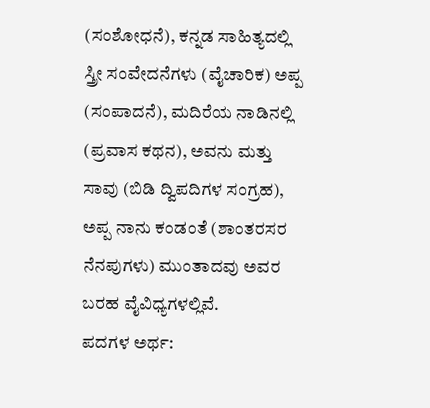(ಸಂಶೋಧನೆ), ಕನ್ನಡ ಸಾಹಿತ್ಯದಲ್ಲಿ ಸ್ತ್ರೀ ಸಂವೇದನೆಗಳು (ವೈಚಾರಿಕ) ಅಪ್ಪ (ಸಂಪಾದನೆ), ಮದಿರೆಯ ನಾಡಿನಲ್ಲಿ (ಪ್ರವಾಸ ಕಥನ), ಅವನು ಮತ್ತು ಸಾವು (ಬಿಡಿ ದ್ವಿಪದಿಗಳ ಸಂಗ್ರಹ), ಅಪ್ಪ ನಾನು ಕಂಡಂತೆ (ಶಾಂತರಸರ ನೆನಪುಗಳು) ಮುಂತಾದವು ಅವರ ಬರಹ ವೈವಿಧ್ಯಗಳಲ್ಲಿವೆ.
ಪದಗಳ ಅರ್ಥ: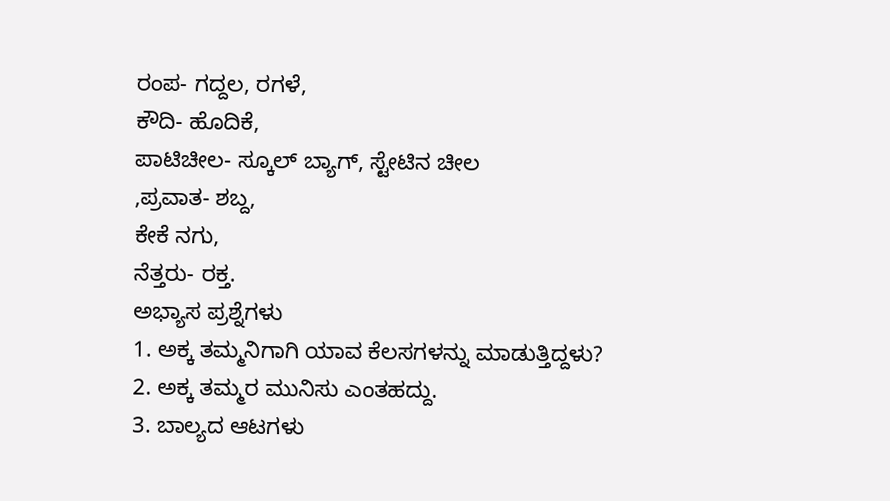ರಂಪ- ಗದ್ದಲ, ರಗಳೆ,
ಕೌದಿ- ಹೊದಿಕೆ,
ಪಾಟಿಚೀಲ- ಸ್ಕೂಲ್ ಬ್ಯಾಗ್, ಸ್ಟೇಟಿನ ಚೀಲ
,ಪ್ರವಾತ- ಶಬ್ದ,
ಕೇಕೆ ನಗು,
ನೆತ್ತರು- ರಕ್ತ.
ಅಭ್ಯಾಸ ಪ್ರಶ್ನೆಗಳು
1. ಅಕ್ಕ ತಮ್ಮನಿಗಾಗಿ ಯಾವ ಕೆಲಸಗಳನ್ನು ಮಾಡುತ್ತಿದ್ದಳು?
2. ಅಕ್ಕ ತಮ್ಮರ ಮುನಿಸು ಎಂತಹದ್ದು.
3. ಬಾಲ್ಯದ ಆಟಗಳು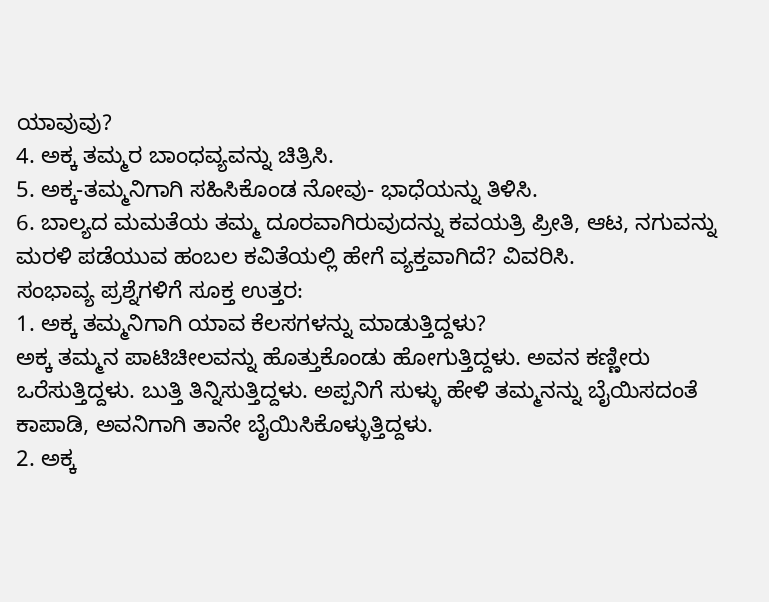ಯಾವುವು?
4. ಅಕ್ಕ ತಮ್ಮರ ಬಾಂಧವ್ಯವನ್ನು ಚಿತ್ರಿಸಿ.
5. ಅಕ್ಕ-ತಮ್ಮನಿಗಾಗಿ ಸಹಿಸಿಕೊಂಡ ನೋವು- ಭಾಧೆಯನ್ನು ತಿಳಿಸಿ.
6. ಬಾಲ್ಯದ ಮಮತೆಯ ತಮ್ಮ ದೂರವಾಗಿರುವುದನ್ನು ಕವಯತ್ರಿ ಪ್ರೀತಿ, ಆಟ, ನಗುವನ್ನು ಮರಳಿ ಪಡೆಯುವ ಹಂಬಲ ಕವಿತೆಯಲ್ಲಿ ಹೇಗೆ ವ್ಯಕ್ತವಾಗಿದೆ? ವಿವರಿಸಿ.
ಸಂಭಾವ್ಯ ಪ್ರಶ್ನೆಗಳಿಗೆ ಸೂಕ್ತ ಉತ್ತರ:
1. ಅಕ್ಕ ತಮ್ಮನಿಗಾಗಿ ಯಾವ ಕೆಲಸಗಳನ್ನು ಮಾಡುತ್ತಿದ್ದಳು?
ಅಕ್ಕ ತಮ್ಮನ ಪಾಟಿಚೀಲವನ್ನು ಹೊತ್ತುಕೊಂಡು ಹೋಗುತ್ತಿದ್ದಳು. ಅವನ ಕಣ್ಣೀರು ಒರೆಸುತ್ತಿದ್ದಳು. ಬುತ್ತಿ ತಿನ್ನಿಸುತ್ತಿದ್ದಳು. ಅಪ್ಪನಿಗೆ ಸುಳ್ಳು ಹೇಳಿ ತಮ್ಮನನ್ನು ಬೈಯಿಸದಂತೆ ಕಾಪಾಡಿ, ಅವನಿಗಾಗಿ ತಾನೇ ಬೈಯಿಸಿಕೊಳ್ಳುತ್ತಿದ್ದಳು.
2. ಅಕ್ಕ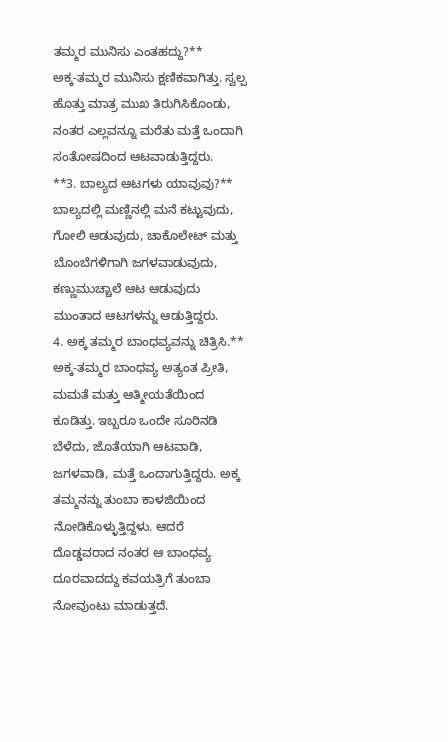ತಮ್ಮರ ಮುನಿಸು ಎಂತಹದ್ದು?**
ಅಕ್ಕ-ತಮ್ಮರ ಮುನಿಸು ಕ್ಷಣಿಕವಾಗಿತ್ತು. ಸ್ವಲ್ಪ ಹೊತ್ತು ಮಾತ್ರ ಮುಖ ತಿರುಗಿಸಿಕೊಂಡು, ನಂತರ ಎಲ್ಲವನ್ನೂ ಮರೆತು ಮತ್ತೆ ಒಂದಾಗಿ ಸಂತೋಷದಿಂದ ಆಟವಾಡುತ್ತಿದ್ದರು.
**3. ಬಾಲ್ಯದ ಆಟಗಳು ಯಾವುವು?**
ಬಾಲ್ಯದಲ್ಲಿ ಮಣ್ಣಿನಲ್ಲಿ ಮನೆ ಕಟ್ಟುವುದು, ಗೋಲಿ ಆಡುವುದು, ಚಾಕೊಲೇಟ್ ಮತ್ತು ಬೊಂಬೆಗಳಿಗಾಗಿ ಜಗಳವಾಡುವುದು, ಕಣ್ಣುಮುಚ್ಚಾಲೆ ಆಟ ಆಡುವುದು ಮುಂತಾದ ಆಟಗಳನ್ನು ಆಡುತ್ತಿದ್ದರು.
4. ಅಕ್ಕ ತಮ್ಮರ ಬಾಂಧವ್ಯವನ್ನು ಚಿತ್ರಿಸಿ.**
ಅಕ್ಕ-ತಮ್ಮರ ಬಾಂಧವ್ಯ ಅತ್ಯಂತ ಪ್ರೀತಿ, ಮಮತೆ ಮತ್ತು ಆತ್ಮೀಯತೆಯಿಂದ ಕೂಡಿತ್ತು. ಇಬ್ಬರೂ ಒಂದೇ ಸೂರಿನಡಿ ಬೆಳೆದು, ಜೊತೆಯಾಗಿ ಆಟವಾಡಿ, ಜಗಳವಾಡಿ, ಮತ್ತೆ ಒಂದಾಗುತ್ತಿದ್ದರು. ಅಕ್ಕ ತಮ್ಮನನ್ನು ತುಂಬಾ ಕಾಳಜಿಯಿಂದ ನೋಡಿಕೊಳ್ಳುತ್ತಿದ್ದಳು. ಆದರೆ ದೊಡ್ಡವರಾದ ನಂತರ ಆ ಬಾಂಧವ್ಯ ದೂರವಾದದ್ದು ಕವಯತ್ರಿಗೆ ತುಂಬಾ ನೋವುಂಟು ಮಾಡುತ್ತದೆ.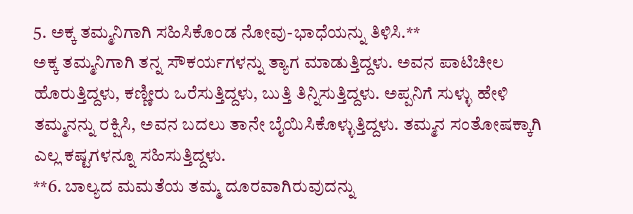5. ಅಕ್ಕ ತಮ್ಮನಿಗಾಗಿ ಸಹಿಸಿಕೊಂಡ ನೋವು-ಭಾಧೆಯನ್ನು ತಿಳಿಸಿ.**
ಅಕ್ಕ ತಮ್ಮನಿಗಾಗಿ ತನ್ನ ಸೌಕರ್ಯಗಳನ್ನು ತ್ಯಾಗ ಮಾಡುತ್ತಿದ್ದಳು. ಅವನ ಪಾಟಿಚೀಲ ಹೊರುತ್ತಿದ್ದಳು, ಕಣ್ಣೀರು ಒರೆಸುತ್ತಿದ್ದಳು, ಬುತ್ತಿ ತಿನ್ನಿಸುತ್ತಿದ್ದಳು. ಅಪ್ಪನಿಗೆ ಸುಳ್ಳು ಹೇಳಿ ತಮ್ಮನನ್ನು ರಕ್ಷಿಸಿ, ಅವನ ಬದಲು ತಾನೇ ಬೈಯಿಸಿಕೊಳ್ಳುತ್ತಿದ್ದಳು. ತಮ್ಮನ ಸಂತೋಷಕ್ಕಾಗಿ ಎಲ್ಲ ಕಷ್ಟಗಳನ್ನೂ ಸಹಿಸುತ್ತಿದ್ದಳು.
**6. ಬಾಲ್ಯದ ಮಮತೆಯ ತಮ್ಮ ದೂರವಾಗಿರುವುದನ್ನು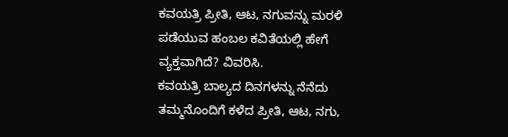ಕವಯತ್ರಿ ಪ್ರೀತಿ, ಆಟ, ನಗುವನ್ನು ಮರಳಿ ಪಡೆಯುವ ಹಂಬಲ ಕವಿತೆಯಲ್ಲಿ ಹೇಗೆ ವ್ಯಕ್ತವಾಗಿದೆ? ವಿವರಿಸಿ.
ಕವಯತ್ರಿ ಬಾಲ್ಯದ ದಿನಗಳನ್ನು ನೆನೆದು ತಮ್ಮನೊಂದಿಗೆ ಕಳೆದ ಪ್ರೀತಿ, ಆಟ, ನಗು,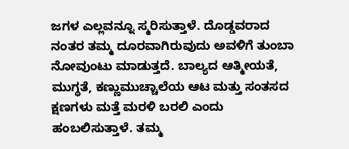ಜಗಳ ಎಲ್ಲವನ್ನೂ ಸ್ಮರಿಸುತ್ತಾಳೆ. ದೊಡ್ಡವರಾದ ನಂತರ ತಮ್ಮ ದೂರವಾಗಿರುವುದು ಅವಳಿಗೆ ತುಂಬಾ ನೋವುಂಟು ಮಾಡುತ್ತದೆ. ಬಾಲ್ಯದ ಆತ್ಮೀಯತೆ, ಮುಗ್ಧತೆ, ಕಣ್ಣುಮುಚ್ಚಾಲೆಯ ಆಟ ಮತ್ತು ಸಂತಸದ ಕ್ಷಣಗಳು ಮತ್ತೆ ಮರಳಿ ಬರಲಿ ಎಂದು ಹಂಬಲಿಸುತ್ತಾಳೆ. ತಮ್ಮ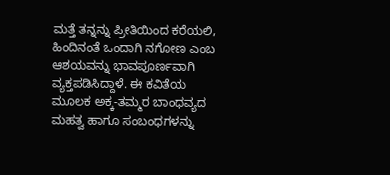ಮತ್ತೆ ತನ್ನನ್ನು ಪ್ರೀತಿಯಿಂದ ಕರೆಯಲಿ, ಹಿಂದಿನಂತೆ ಒಂದಾಗಿ ನಗೋಣ ಎಂಬ ಆಶಯವನ್ನು ಭಾವಪೂರ್ಣವಾಗಿ ವ್ಯಕ್ತಪಡಿಸಿದ್ದಾಳೆ. ಈ ಕವಿತೆಯ ಮೂಲಕ ಅಕ್ಕ-ತಮ್ಮರ ಬಾಂಧವ್ಯದ ಮಹತ್ವ ಹಾಗೂ ಸಂಬಂಧಗಳನ್ನು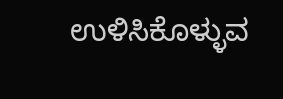ಉಳಿಸಿಕೊಳ್ಳುವ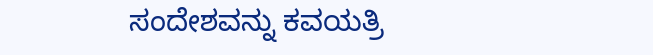ಸಂದೇಶವನ್ನು ಕವಯತ್ರಿ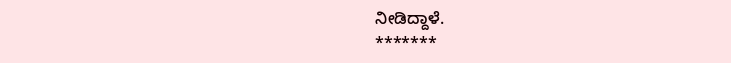ನೀಡಿದ್ದಾಳೆ.
*******